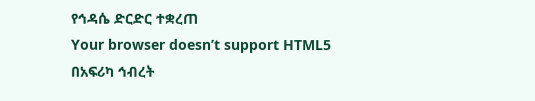የኅዳሴ ድርድር ተቋረጠ
Your browser doesn’t support HTML5
በአፍሪካ ኅብረት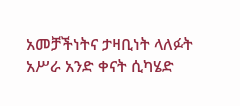አመቻችነትና ታዛቢነት ላለፉት አሥራ አንድ ቀናት ሲካሄድ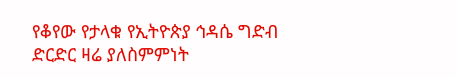የቆየው የታላቁ የኢትዮጵያ ኅዳሴ ግድብ ድርድር ዛሬ ያለስምምነት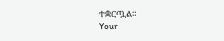ተቋርጧል።
Your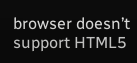browser doesn’t support HTML5